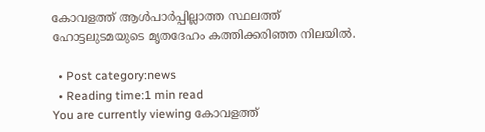കോവളത്ത് ആള്‍പാര്‍പ്പില്ലാത്ത സ്ഥലത്ത് ഹോട്ടലുടമയുടെ മൃതദേഹം കത്തിക്കരിഞ്ഞ നിലയില്‍.

  • Post category:news
  • Reading time:1 min read
You are currently viewing കോവളത്ത്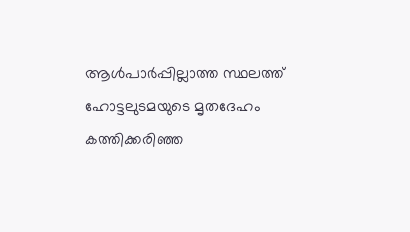ആള്‍പാര്‍പ്പില്ലാത്ത സ്ഥലത്ത് ഹോട്ടലുടമയുടെ മൃതദേഹം കത്തിക്കരിഞ്ഞ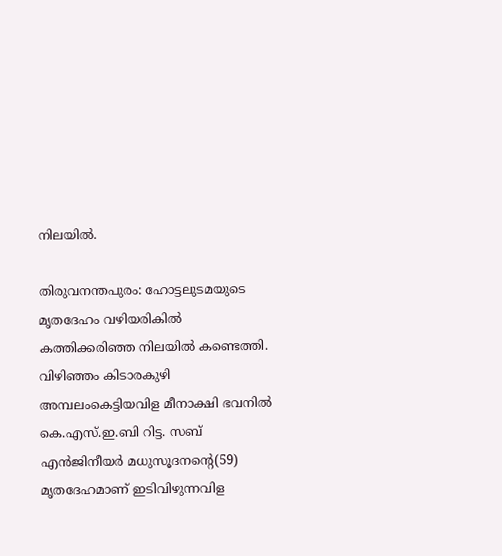നിലയില്‍.

തിരുവനന്തപുരം: ഹോട്ടലുടമയുടെ മൃതദേഹം വഴിയരികില്‍ കത്തിക്കരിഞ്ഞ നിലയില്‍ കണ്ടെത്തി. വിഴിഞ്ഞം കിടാരകുഴി അമ്പലംകെട്ടിയവിള മീനാക്ഷി ഭവനില്‍ കെ.എസ്.ഇ.ബി റിട്ട. സബ് എന്‍ജിനീയര്‍ മധുസൂദനന്റെ(59) മൃതദേഹമാണ് ഇടിവിഴുന്നവിള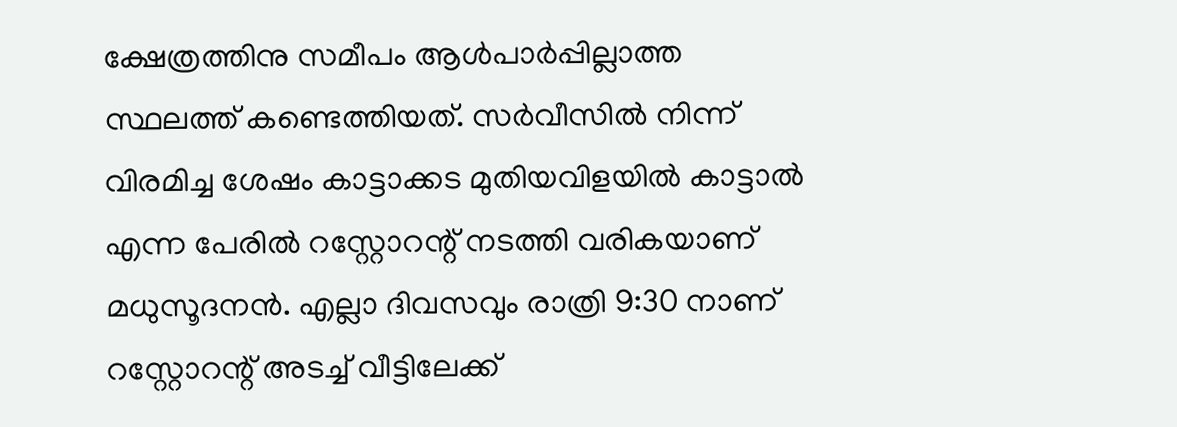ക്ഷേത്രത്തിനു സമീപം ആള്‍പാര്‍പ്പില്ലാത്ത സ്ഥലത്ത് കണ്ടെത്തിയത്. സര്‍വീസില്‍ നിന്ന് വിരമിച്ച ശേഷം കാട്ടാക്കട മുതിയവിളയില്‍ കാട്ടാല്‍ എന്ന പേരില്‍ റസ്റ്റോറന്റ് നടത്തി വരികയാണ് മധുസൂദനന്‍. എല്ലാ ദിവസവും രാത്രി 9:30 നാണ് റസ്റ്റോറന്റ് അടച്ച് വീട്ടിലേക്ക്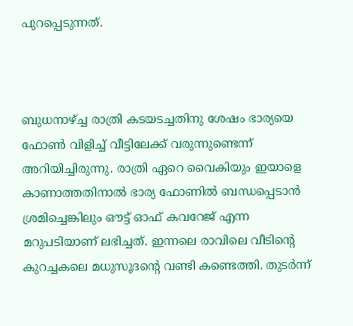പുറപ്പെടുന്നത്.



ബുധനാഴ്ച്ച രാത്രി കടയടച്ചതിനു ശേഷം ഭാര്യയെ ഫോണ്‍ വിളിച്ച് വീട്ടിലേക്ക് വരുന്നുണ്ടെന്ന് അറിയിച്ചിരുന്നു. രാത്രി ഏറെ വൈകിയും ഇയാളെ കാണാത്തതിനാല്‍ ഭാര്യ ഫോണില്‍ ബന്ധപ്പെടാന്‍ ശ്രമിച്ചെങ്കിലും ഔട്ട് ഓഫ് കവറേജ് എന്ന മറുപടിയാണ് ലഭിച്ചത്. ഇന്നലെ രാവിലെ വീടിന്റെ കുറച്ചകലെ മധുസൂദന്റെ വണ്ടി കണ്ടെത്തി. തുടര്‍ന്ന്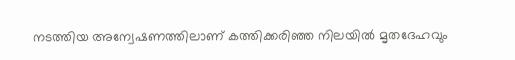നടത്തിയ അന്വേഷണത്തിലാണ് കത്തിക്കരിഞ്ഞ നിലയില്‍ മൃതദേഹവും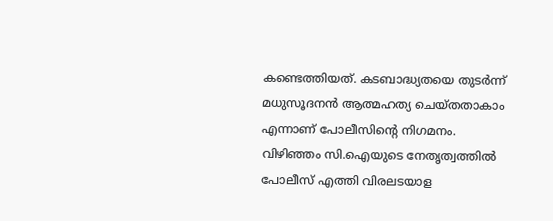കണ്ടെത്തിയത്. കടബാദ്ധ്യതയെ തുടര്‍ന്ന് മധുസൂദനന്‍ ആത്മഹത്യ ചെയ്തതാകാം എന്നാണ് പോലീസിന്റെ നിഗമനം. വിഴിഞ്ഞം സി.ഐയുടെ നേതൃത്വത്തില്‍ പോലീസ് എത്തി വിരലടയാള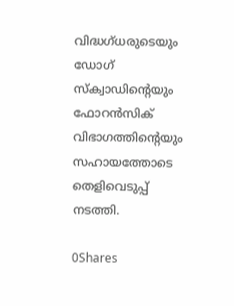വിദ്ധഗ്ധരുടെയും ഡോഗ് സ്‌ക്വാഡിന്റെയും ഫോറന്‍സിക് വിഭാഗത്തിന്റെയും സഹായത്തോടെ തെളിവെടുപ്പ് നടത്തി.

0Shares